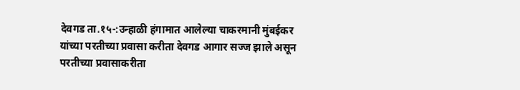देवगड ता.१५-:उन्हाळी हंगामात आलेल्या चाकरमानी मुंबईकर यांच्या परतीच्या प्रवासा करीता देवगड आगार सज्ज झाले असून परतीच्या प्रवासाकरीता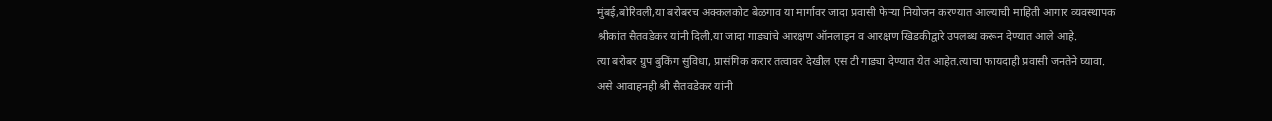मुंबई,बोरिवली,या बरोबरच अक्कलकोट बेळगाव या मार्गावर जादा प्रवासी फेऱ्या नियोजन करण्यात आल्याची माहिती आगार व्यवस्थापक श्रीकांत सैतवडेकर यांनी दिली.या जादा गाड्यांचे आरक्षण ऑनलाइन व आरक्षण खिडकीद्वारे उपलब्ध करून देण्यात आले आहे.
त्या बरोबर ग्रुप बुकिंग सुविधा, प्रासंगिक करार तत्वावर देखील एस टी गाड्या देण्यात येत आहेत.त्याचा फायदाही प्रवासी जनतेने घ्यावा. असे आवाहनही श्री सैतवडेकर यांनी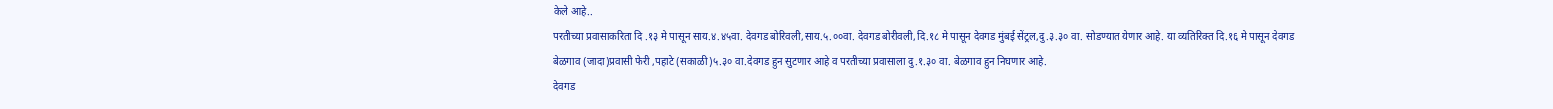केले आहे..
परतीच्या प्रवासाकरिता दि .१३ मे पासून साय.४.४५वा. देवगड बोरिवली,साय.५.००वा. देवगड बोरीवली,दि.१८ मे पासून देवगड मुंबई सेंट्रल,दु.३.३० वा. सोडण्यात येणार आहे. या व्यतिरिक्त दि.१६ मे पासून देवगड बेळगाव (जादा)प्रवासी फेरी ,पहाटे (सकाळी)५.३० वा.देवगड हुन सुटणार आहे व परतीच्या प्रवासाला दु.१.३० वा. बेळगाव हुन निघणार आहे.
देवगड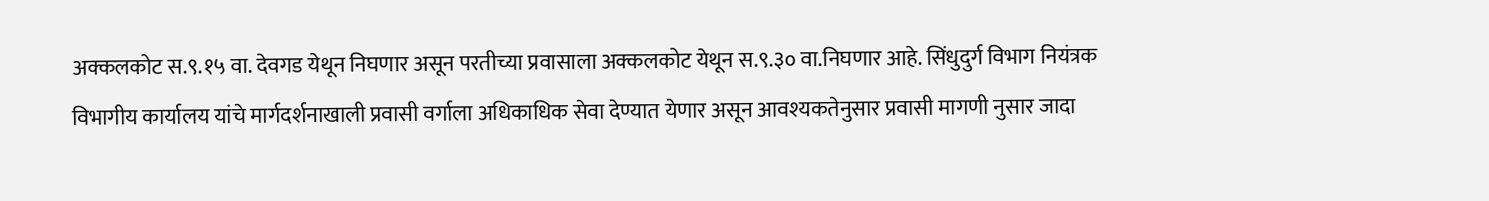अक्कलकोट स.९.१५ वा. देवगड येथून निघणार असून परतीच्या प्रवासाला अक्कलकोट येथून स.९.३० वा.निघणार आहे. सिंधुदुर्ग विभाग नियंत्रक विभागीय कार्यालय यांचे मार्गदर्शनाखाली प्रवासी वर्गाला अधिकाधिक सेवा देण्यात येणार असून आवश्यकतेनुसार प्रवासी मागणी नुसार जादा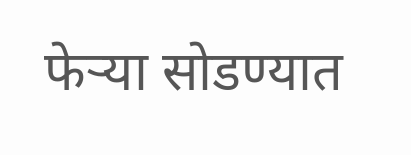फेऱ्या सोडण्यात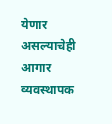येणार असल्याचेही आगार व्यवस्थापक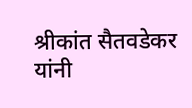श्रीकांत सैतवडेकर यांनी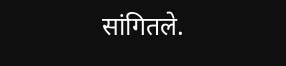सांगितले.